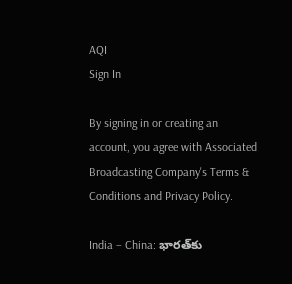AQI
Sign In

By signing in or creating an account, you agree with Associated Broadcasting Company's Terms & Conditions and Privacy Policy.

India – China: భారత్‌కు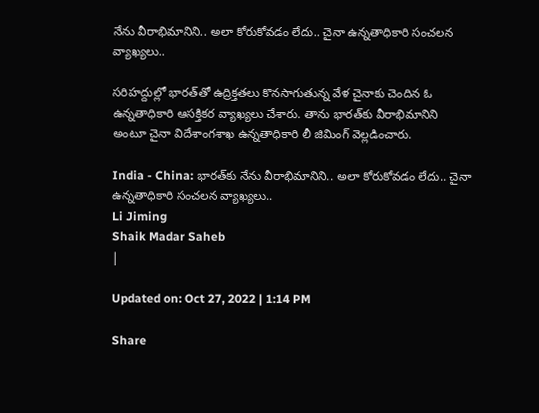నేను వీరాభిమానిని.. అలా కోరుకోవడం లేదు.. చైనా ఉన్నతాధికారి సంచలన వ్యాఖ్యలు..

సరిహద్దుల్లో భారత్‌తో ఉద్రిక్తతలు కొనసాగుతున్న వేళ చైనాకు చెందిన ఓ ఉన్నతాధికారి ఆసక్తికర వ్యాఖ్యలు చేశారు. తాను భారత్‌కు వీరాభిమానిని అంటూ చైనా విదేశాంగశాఖ ఉన్నతాధికారి లీ జిమింగ్ వెల్లడించారు.

India - China: భారత్‌కు నేను వీరాభిమానిని.. అలా కోరుకోవడం లేదు.. చైనా ఉన్నతాధికారి సంచలన వ్యాఖ్యలు..
Li Jiming
Shaik Madar Saheb
|

Updated on: Oct 27, 2022 | 1:14 PM

Share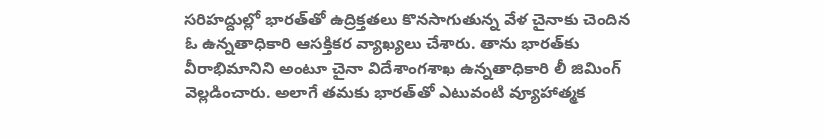సరిహద్దుల్లో భారత్‌తో ఉద్రిక్తతలు కొనసాగుతున్న వేళ చైనాకు చెందిన ఓ ఉన్నతాధికారి ఆసక్తికర వ్యాఖ్యలు చేశారు. తాను భారత్‌కు వీరాభిమానిని అంటూ చైనా విదేశాంగశాఖ ఉన్నతాధికారి లీ జిమింగ్ వెల్లడించారు. అలాగే తమకు భారత్‌తో ఎటువంటి వ్యూహాత్మక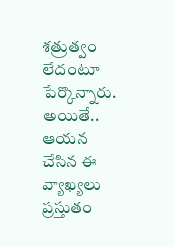శత్రుత్వం లేదంటూ పేర్కొన్నారు. అయితే.. ఆయన చేసిన ఈ వ్యాఖ్యలు ప్రస్తుతం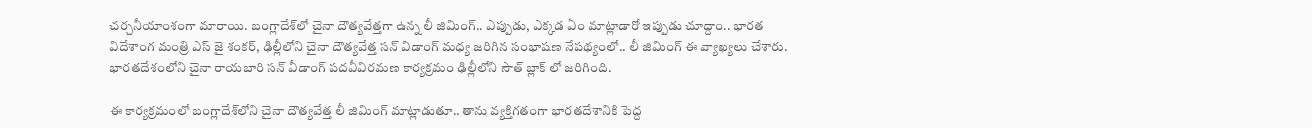చర్చనీయాంశంగా మారాయి. బంగ్లాదేశ్‌లో చైనా దౌత్యవేత్తగా ఉన్న లీ జిమింగ్‌.. ఎప్పుడు, ఎక్కడ ఏం మాట్లాడారో ఇప్పుడు చూద్దాం.. భారత విదేశాంగ మంత్రి ఎస్‌ జై శంకర్‌, ఢిల్లీలోని చైనా దౌత్యవేత్త సన్‌ విడాంగ్‌ మధ్య జరిగిన సంభాషణ నేపథ్యంలో.. లీ జిమింగ్ ఈ వ్యాఖ్యలు చేశారు. భారతదేశంలోని చైనా రాయబారి సన్ వీడాంగ్‌ పదవీవిరమణ కార్యక్రమం ఢిల్లీలోని సౌత్ బ్లాక్ లో జరిగింది.

ఈ కార్యక్రమంలో బంగ్లాదేశ్‌లోని చైనా దౌత్యవేత్త లీ జిమింగ్ మాట్లాడుతూ.. తాను వ్యక్తిగతంగా భారతదేశానికి పెద్ద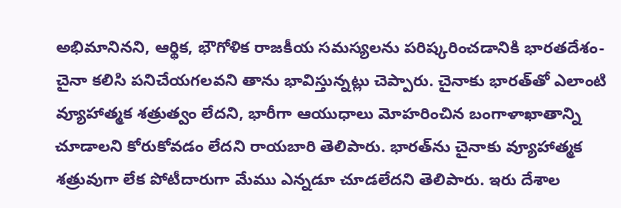అభిమానినని, ఆర్థిక, భౌగోళిక రాజకీయ సమస్యలను పరిష్కరించడానికి భారతదేశం- చైనా కలిసి పనిచేయగలవని తాను భావిస్తున్నట్లు చెప్పారు. చైనాకు భారత్‌తో ఎలాంటి వ్యూహాత్మక శత్రుత్వం లేదని, భారీగా ఆయుధాలు మోహరించిన బంగాళాఖాతాన్ని చూడాలని కోరుకోవడం లేదని రాయబారి తెలిపారు. భారత్‌ను చైనాకు వ్యూహాత్మక శత్రువుగా లేక పోటీదారుగా మేము ఎన్నడూ చూడలేదని తెలిపారు. ఇరు దేశాల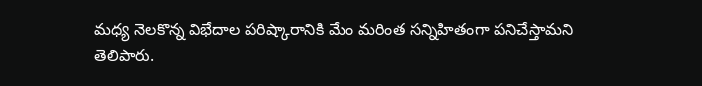మధ్య నెలకొన్న విభేదాల పరిష్కారానికి మేం మరింత సన్నిహితంగా పనిచేస్తామని తెలిపారు.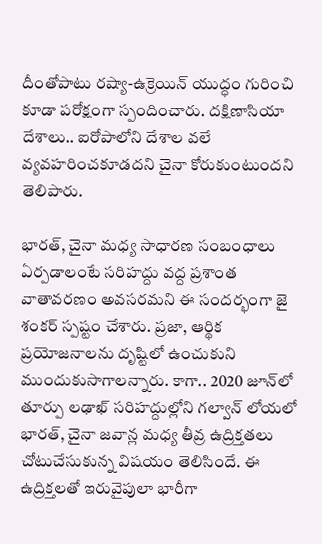దీంతోపాటు రష్యా-ఉక్రెయిన్‌ యుద్ధం గురించి కూడా పరోక్షంగా స్పందించారు. దక్షిణాసియా దేశాలు.. ఐరోపాలోని దేశాల వలే వ్యవహరించకూడదని చైనా కోరుకుంటుందని తెలిపారు.

భారత్‌, చైనా మధ్య సాధారణ సంబంధాలు ఏర్పడాలంటే సరిహద్దు వద్ద ప్రశాంత వాతావరణం అవసరమని ఈ సందర్భంగా జై శంకర్ స్పష్టం చేశారు. ప్రజా, ఆర్థిక ప్రయోజనాలను దృష్టిలో ఉంచుకుని ముందుకుసాగాలన్నారు. కాగా.. 2020 జూన్‌లో తూర్పు లఢాఖ్ సరిహద్దుల్లోని గల్వాన్‌ లోయలో భారత్‌, చైనా జవాన్ల మధ్య తీవ్ర ఉద్రిక్తతలు చోటుచేసుకున్న విషయం తెలిసిందే. ఈ ఉద్రిక్తలతో ఇరువైపులా భారీగా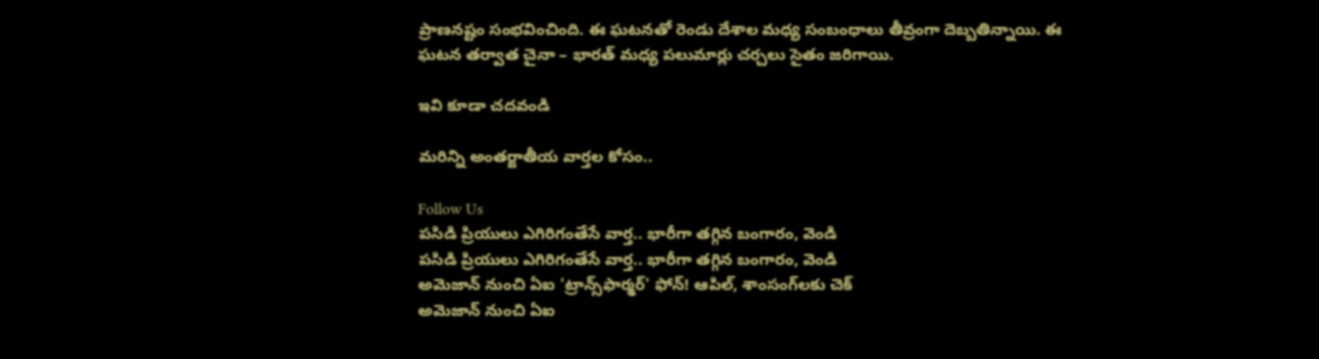ప్రాణనష్టం సంభవించింది. ఈ ఘటనతో రెండు దేశాల మధ్య సంబంధాలు తీవ్రంగా దెబ్బతిన్నాయి. ఈ ఘటన తర్వాత చైనా – భారత్ మధ్య పలుమార్లు చర్చలు సైతం జరిగాయి.

ఇవి కూడా చదవండి

మరిన్ని అంతర్జాతీయ వార్తల కోసం..

Follow Us
పసిడి ప్రియులు ఎగిరిగంతేసే వార్త.. భారీగా తగ్గిన బంగారం, వెండి
పసిడి ప్రియులు ఎగిరిగంతేసే వార్త.. భారీగా తగ్గిన బంగారం, వెండి
అమెజాన్ నుంచి ఏఐ 'ట్రాన్స్‌ఫార్మర్' ఫోన్! ఆపిల్, శాంసంగ్‌లకు చెక్
అమెజాన్ నుంచి ఏఐ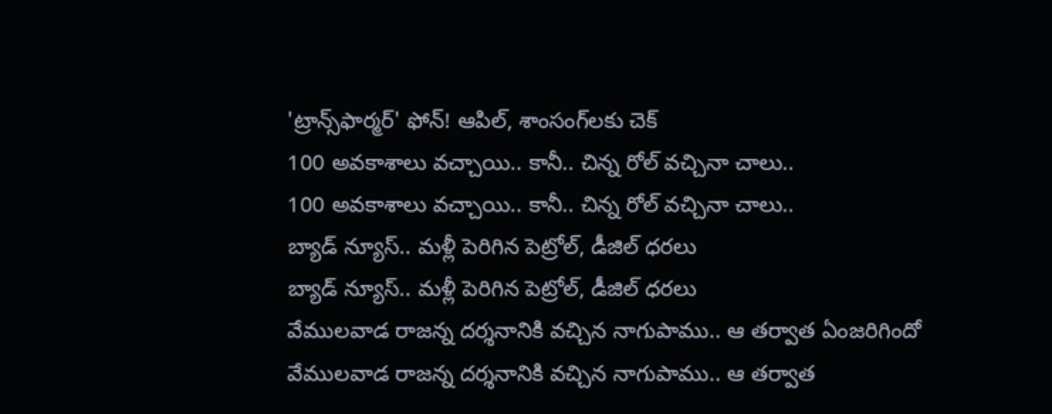'ట్రాన్స్‌ఫార్మర్' ఫోన్! ఆపిల్, శాంసంగ్‌లకు చెక్
100 అవకాశాలు వచ్చాయి.. కానీ.. చిన్న రోల్ వచ్చినా చాలు..
100 అవకాశాలు వచ్చాయి.. కానీ.. చిన్న రోల్ వచ్చినా చాలు..
బ్యాడ్ న్యూస్.. మళ్లీ పెరిగిన పెట్రోల్, డీజిల్ ధరలు
బ్యాడ్ న్యూస్.. మళ్లీ పెరిగిన పెట్రోల్, డీజిల్ ధరలు
వేములవాడ రాజన్న దర్శనానికి వచ్చిన నాగుపాము.. ఆ తర్వాత ఏంజరిగిందో
వేములవాడ రాజన్న దర్శనానికి వచ్చిన నాగుపాము.. ఆ తర్వాత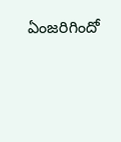ఏంజరిగిందో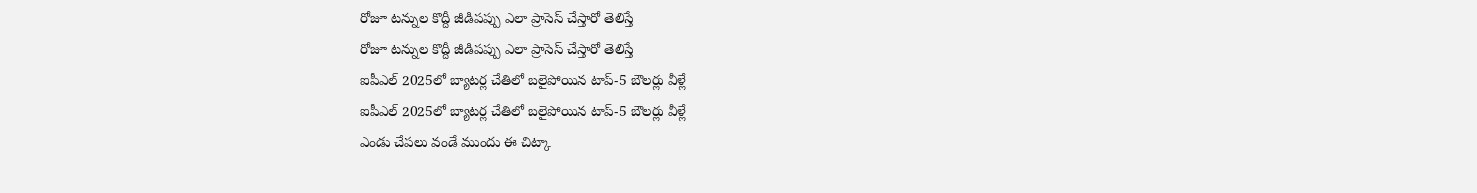రోజూ టన్నుల కొద్దీ జీడిపప్పు ఎలా ప్రాసెస్ చేస్తారో తెలిస్తే
రోజూ టన్నుల కొద్దీ జీడిపప్పు ఎలా ప్రాసెస్ చేస్తారో తెలిస్తే
ఐపీఎల్ 2025లో బ్యాటర్ల చేతిలో బలైపోయిన టాప్-5 బౌలర్లు వీళ్లే
ఐపీఎల్ 2025లో బ్యాటర్ల చేతిలో బలైపోయిన టాప్-5 బౌలర్లు వీళ్లే
ఎండు చేపలు వండే ముందు ఈ చిట్కా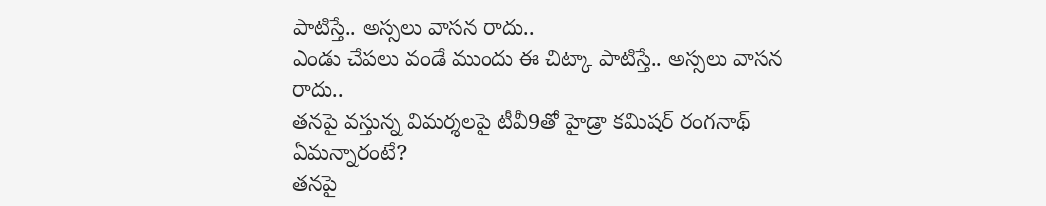పాటిస్తే.. అస్సలు వాసన రాదు..
ఎండు చేపలు వండే ముందు ఈ చిట్కా పాటిస్తే.. అస్సలు వాసన రాదు..
తనపై వస్తున్న విమర్శలపై టీవీ9తో హైడ్రా కమిషర్ రంగనాథ్ ఏమన్నారంటే?
తనపై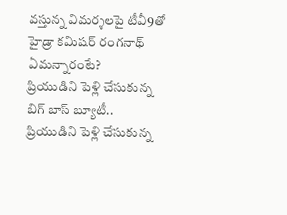వస్తున్న విమర్శలపై టీవీ9తో హైడ్రా కమిషర్ రంగనాథ్ ఏమన్నారంటే?
ప్రియుడిని పెళ్లి చేసుకున్న బిగ్ బాస్ బ్యూటీ..
ప్రియుడిని పెళ్లి చేసుకున్న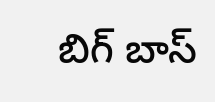బిగ్ బాస్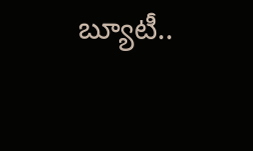బ్యూటీ..